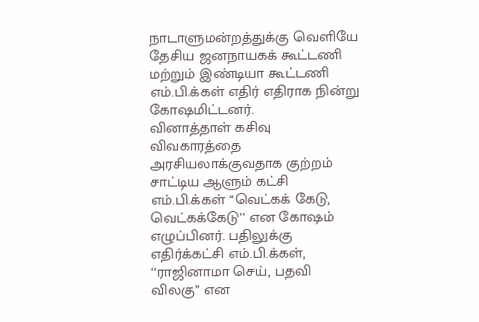நாடாளுமன்றத்துக்கு வெளியே தேசிய ஜனநாயகக் கூட்டணி மற்றும் இண்டியா கூட்டணி எம்.பி.க்கள் எதிர் எதிராக நின்று கோஷமிட்டனர்.
வினாத்தாள் கசிவு விவகாரத்தை அரசியலாக்குவதாக குற்றம் சாட்டிய ஆளும் கட்சி எம்.பி.க்கள் ‘‘வெட்கக் கேடு, வெட்கக்கேடு’’ என கோஷம் எழுப்பினர். பதிலுக்கு எதிர்க்கட்சி எம்.பி.க்கள், ‘‘ராஜினாமா செய், பதவி விலகு’’ என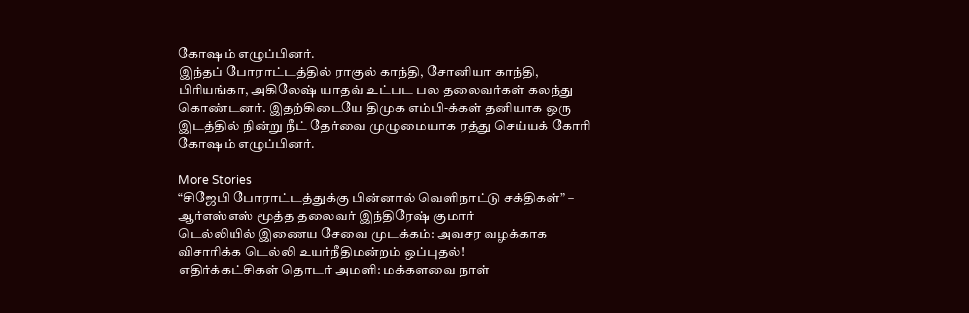கோஷம் எழுப்பினர்.
இந்தப் போராட்டத்தில் ராகுல் காந்தி, சோனியா காந்தி, பிரியங்கா, அகிலேஷ் யாதவ் உட்பட பல தலைவர்கள் கலந்து கொண்டனர். இதற்கிடையே திமுக எம்பி-க்கள் தனியாக ஒரு இடத்தில் நின்று நீட் தேர்வை முழுமையாக ரத்து செய்யக் கோரி கோஷம் எழுப்பினர்.

More Stories
“சிஜேபி போராட்டத்துக்கு பின்னால் வெளிநாட்டு சக்திகள்” – ஆர்எஸ்எஸ் மூத்த தலைவர் இந்திரேஷ் குமார்
டெல்லியில் இணைய சேவை முடக்கம்: அவசர வழக்காக விசாரிக்க டெல்லி உயர்நீதிமன்றம் ஒப்புதல்!
எதிர்க்கட்சிகள் தொடர் அமளி: மக்களவை நாள்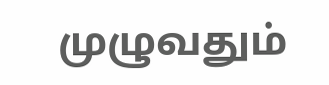முழுவதும்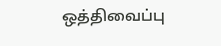ஒத்திவைப்பு